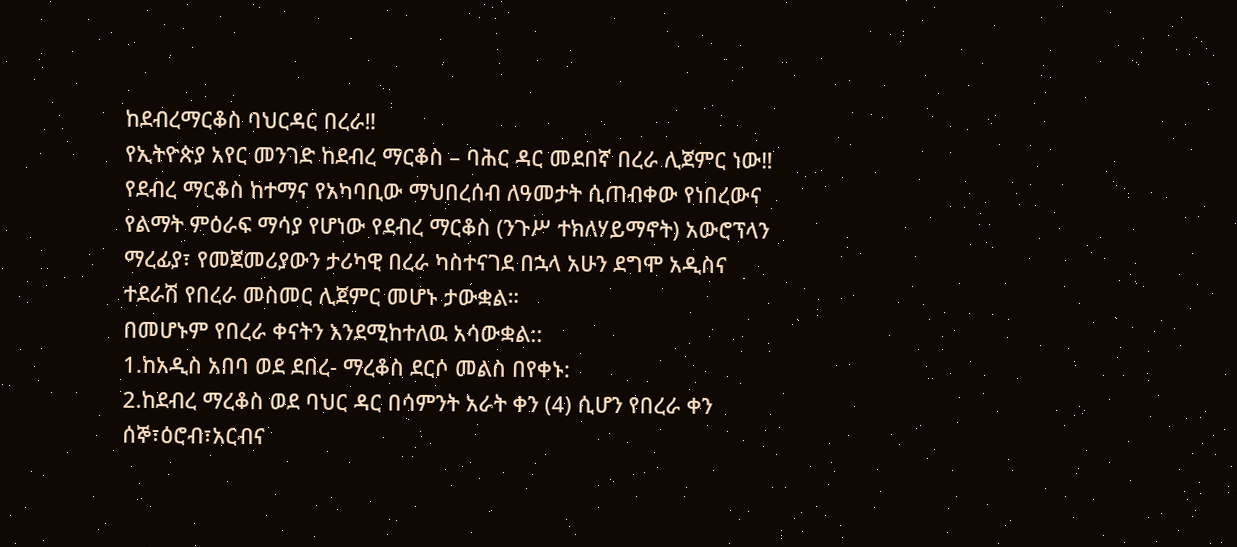ከደብረማርቆስ ባህርዳር በረራ‼
የኢትዮጵያ አየር መንገድ ከደብረ ማርቆስ – ባሕር ዳር መደበኛ በረራ ሊጀምር ነው‼
የደብረ ማርቆስ ከተማና የአካባቢው ማህበረሰብ ለዓመታት ሲጠብቀው የነበረውና የልማት ምዕራፍ ማሳያ የሆነው የደብረ ማርቆስ (ንጉሥ ተክለሃይማኖት) አውሮፕላን ማረፊያ፣ የመጀመሪያውን ታሪካዊ በረራ ካስተናገደ በኋላ አሁን ደግሞ አዲስና ተደራሽ የበረራ መስመር ሊጀምር መሆኑ ታውቋል።
በመሆኑም የበረራ ቀናትን እንደሚከተለዉ አሳውቋል::
1.ከአዲስ አበባ ወደ ደበረ- ማረቆስ ደርሶ መልስ በየቀኑ:
2.ከደብረ ማረቆስ ወደ ባህር ዳር በሳምንት አራት ቀን (4) ሲሆን የበረራ ቀን ሰኞ፣ዕሮብ፣አርብና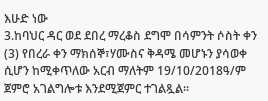እሁድ ነው
3.ከባህር ዳር ወደ ደበረ ማረቆስ ደግሞ በሳምንት ሶስት ቀን (3) የበረራ ቀን ማክሰኞ፣ሃሙስና ቅዳሜ መሆኑን ያሳወቀ ሲሆን ከሚቀጥለው አርብ ማለትም 19/10/2018ዓ/ም ጀምሮ አገልግሎቱ እንደሚጀምር ተገልጿል።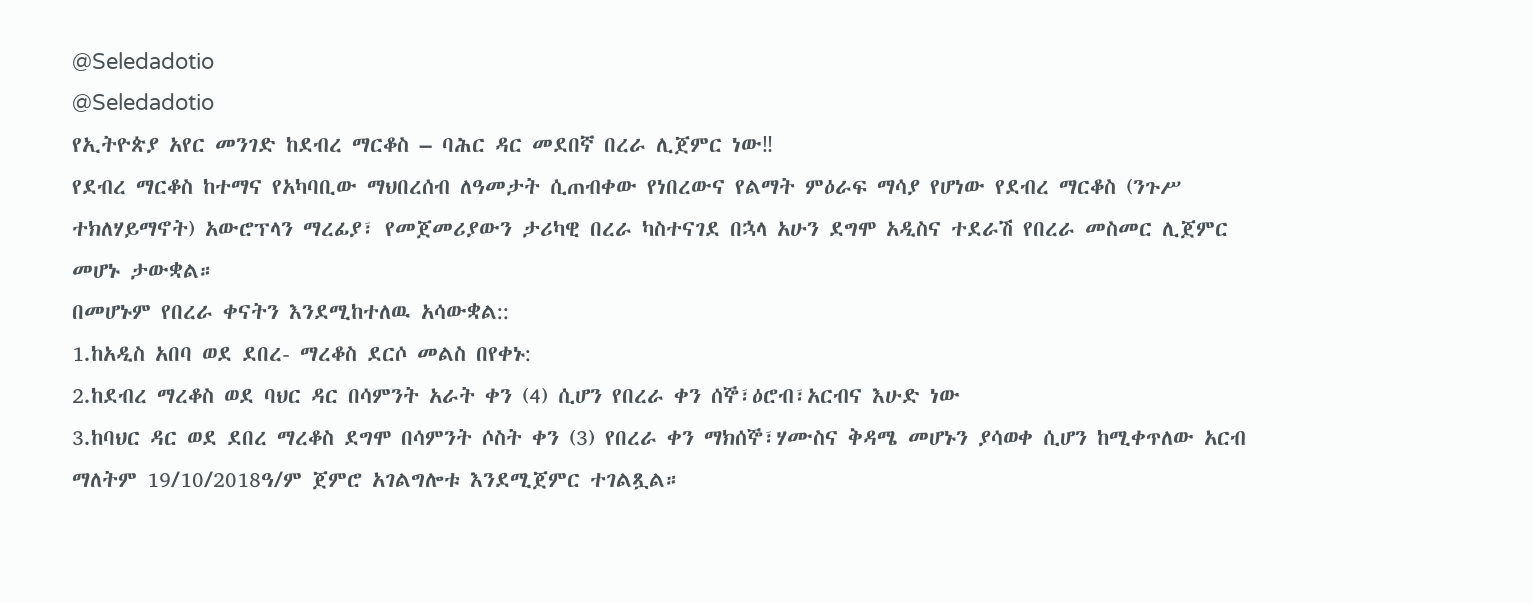@Seledadotio
@Seledadotio
የኢትዮጵያ አየር መንገድ ከደብረ ማርቆስ – ባሕር ዳር መደበኛ በረራ ሊጀምር ነው‼
የደብረ ማርቆስ ከተማና የአካባቢው ማህበረሰብ ለዓመታት ሲጠብቀው የነበረውና የልማት ምዕራፍ ማሳያ የሆነው የደብረ ማርቆስ (ንጉሥ ተክለሃይማኖት) አውሮፕላን ማረፊያ፣ የመጀመሪያውን ታሪካዊ በረራ ካስተናገደ በኋላ አሁን ደግሞ አዲስና ተደራሽ የበረራ መስመር ሊጀምር መሆኑ ታውቋል።
በመሆኑም የበረራ ቀናትን እንደሚከተለዉ አሳውቋል::
1.ከአዲስ አበባ ወደ ደበረ- ማረቆስ ደርሶ መልስ በየቀኑ:
2.ከደብረ ማረቆስ ወደ ባህር ዳር በሳምንት አራት ቀን (4) ሲሆን የበረራ ቀን ሰኞ፣ዕሮብ፣አርብና እሁድ ነው
3.ከባህር ዳር ወደ ደበረ ማረቆስ ደግሞ በሳምንት ሶስት ቀን (3) የበረራ ቀን ማክሰኞ፣ሃሙስና ቅዳሜ መሆኑን ያሳወቀ ሲሆን ከሚቀጥለው አርብ ማለትም 19/10/2018ዓ/ም ጀምሮ አገልግሎቱ እንደሚጀምር ተገልጿል።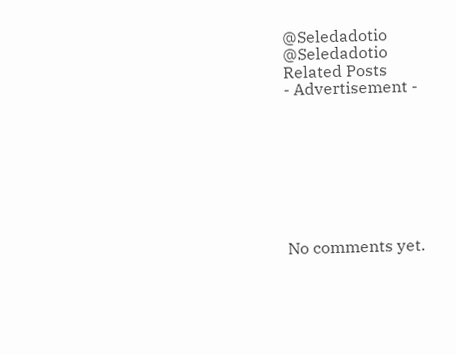@Seledadotio
@Seledadotio
Related Posts
- Advertisement -








No comments yet.